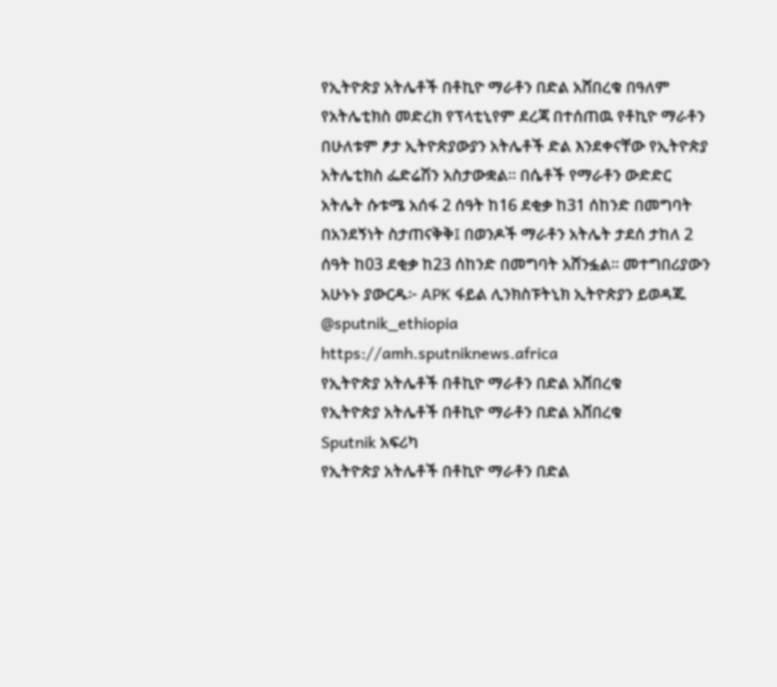የኢትዮጵያ አትሌቶች በቶኪዮ ማራቶን በድል አሸበረቁ በዓለም የአትሌቲክስ መድረክ የፕላቲኒየም ደረጃ በተሰጠዉ የቶኪዮ ማራቶን በሁለቱም ፆታ ኢትዮጵያውያን አትሌቶች ድል እንደቀናቸው የኢትዮጵያ አትሌቲክስ ፌድሬሽን አስታውቋል። በሴቶች የማራቶን ውድድር አትሌት ሱቱሜ አሰፋ 2 ሰዓት ከ16 ደቂቃ ከ31 ሰከንድ በመግባት በአንደኝነት ስታጠናቅቅ፤ በወንዶች ማራቶን አትሌት ታደሰ ታከለ 2 ሰዓት ከ03 ደቂቃ ከ23 ሰከንድ በመግባት አሸንፏል። መተግበሪያውን አሁኑኑ ያውርዱ፦ APK ፋይል ሊንክስፑትኒክ ኢትዮጵያን ይወዳጁ @sputnik_ethiopia
https://amh.sputniknews.africa
የኢትዮጵያ አትሌቶች በቶኪዮ ማራቶን በድል አሸበረቁ
የኢትዮጵያ አትሌቶች በቶኪዮ ማራቶን በድል አሸበረቁ
Sputnik አፍሪካ
የኢትዮጵያ አትሌቶች በቶኪዮ ማራቶን በድል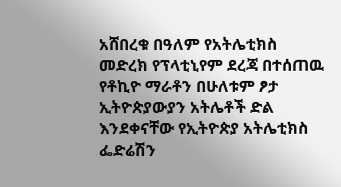አሸበረቁ በዓለም የአትሌቲክስ መድረክ የፕላቲኒየም ደረጃ በተሰጠዉ የቶኪዮ ማራቶን በሁለቱም ፆታ ኢትዮጵያውያን አትሌቶች ድል እንደቀናቸው የኢትዮጵያ አትሌቲክስ ፌድሬሽን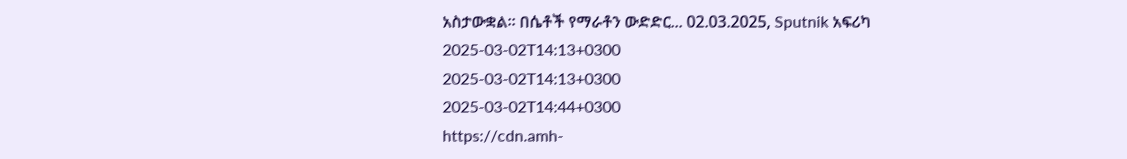አስታውቋል። በሴቶች የማራቶን ውድድር... 02.03.2025, Sputnik አፍሪካ
2025-03-02T14:13+0300
2025-03-02T14:13+0300
2025-03-02T14:44+0300
https://cdn.amh-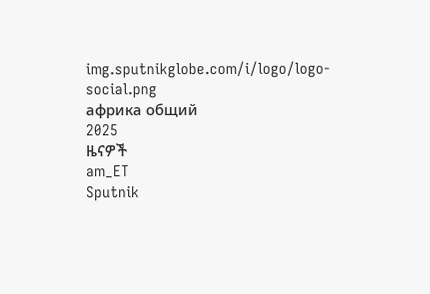img.sputnikglobe.com/i/logo/logo-social.png
африка общий
2025
ዜናዎች
am_ET
Sputnik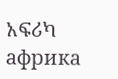አፍሪካ
африка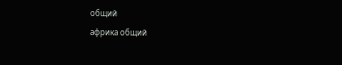общий
африка общий